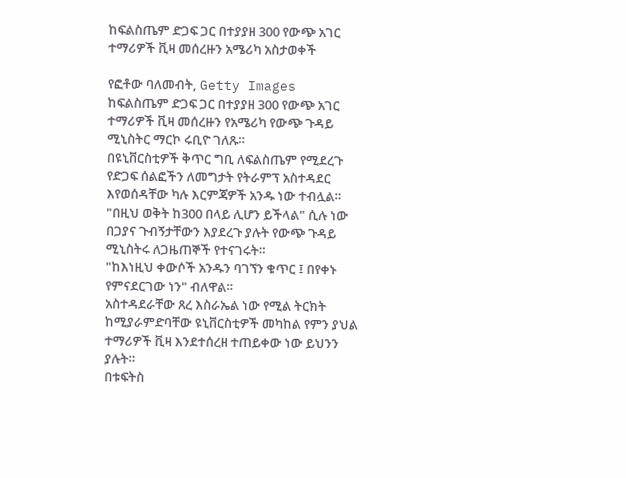ከፍልስጤም ድጋፍ ጋር በተያያዘ 300 የውጭ አገር ተማሪዎች ቪዛ መሰረዙን አሜሪካ አስታወቀች

የፎቶው ባለመብት, Getty Images
ከፍልስጤም ድጋፍ ጋር በተያያዘ 300 የውጭ አገር ተማሪዎች ቪዛ መሰረዙን የአሜሪካ የውጭ ጉዳይ ሚኒስትር ማርኮ ሩቢዮ ገለጹ።
በዩኒቨርስቲዎች ቅጥር ግቢ ለፍልስጤም የሚደረጉ የድጋፍ ሰልፎችን ለመግታት የትራምፕ አስተዳደር እየወሰዳቸው ካሉ እርምጃዎች አንዱ ነው ተብሏል።
"በዚህ ወቅት ከ300 በላይ ሊሆን ይችላል" ሲሉ ነው በጋያና ጉብኝታቸውን እያደረጉ ያሉት የውጭ ጉዳይ ሚኒስትሩ ለጋዜጠኞች የተናገሩት።
"ከእነዚህ ቀውሶች አንዱን ባገኘን ቁጥር ፤ በየቀኑ የምናደርገው ነን" ብለዋል።
አስተዳደራቸው ጸረ እስራኤል ነው የሚል ትርክት ከሚያራምድባቸው ዩኒቨርስቲዎች መካከል የምን ያህል ተማሪዎች ቪዛ እንደተሰረዘ ተጠይቀው ነው ይህንን ያሉት።
በቱፍትስ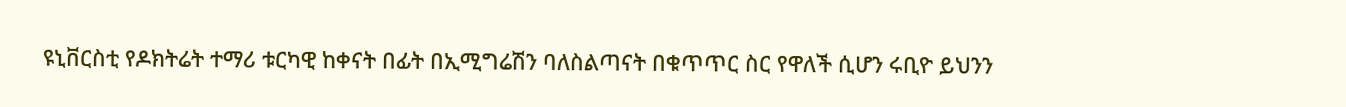ዩኒቨርስቲ የዶክትሬት ተማሪ ቱርካዊ ከቀናት በፊት በኢሚግሬሽን ባለስልጣናት በቁጥጥር ስር የዋለች ሲሆን ሩቢዮ ይህንን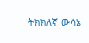ትክክለኛ ውሳኔ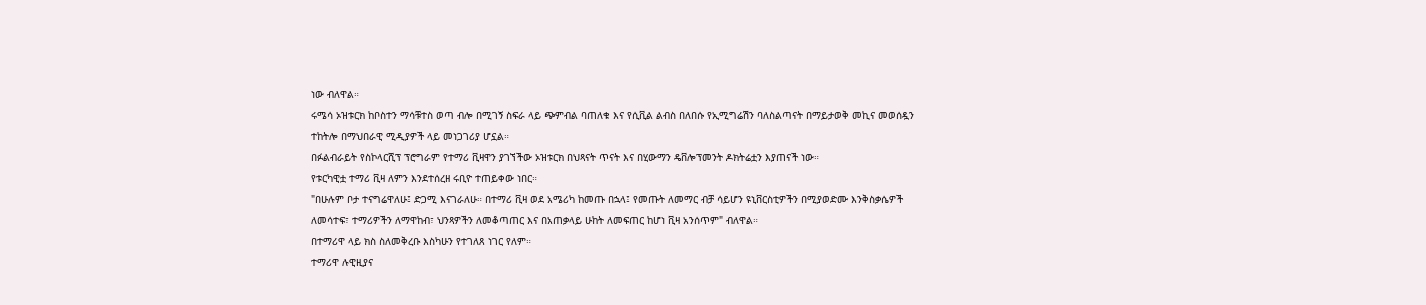ነው ብለዋል።
ሩሜሳ ኦዝቱርክ ከቦስተን ማሳቹተስ ወጣ ብሎ በሚገኝ ስፍራ ላይ ጭምብል ባጠለቁ እና የሲቪል ልብስ በለበሱ የኢሚግሬሽን ባለስልጣናት በማይታወቅ መኪና መወሰዷን ተከትሎ በማህበራዊ ሚዲያዎች ላይ መነጋገሪያ ሆኗል።
በፉልብራይት የስኮላርሺፕ ፕሮግራም የተማሪ ቪዛዋን ያገኘችው ኦዝቱርክ በህጻናት ጥናት እና በሂውማን ዴቨሎፕመንት ዶክትሬቷን እያጠናች ነው።
የቱርካዊቷ ተማሪ ቪዛ ለምን እንደተሰረዘ ሩቢዮ ተጠይቀው ነበር።
"በሁሉም ቦታ ተናግሬዋለሁ፤ ድጋሚ እናገራለሁ። በተማሪ ቪዛ ወደ አሜሪካ ከመጡ በኋላ፤ የመጡት ለመማር ብቻ ሳይሆን ዩኒቨርስቲዎችን በሚያወድሙ እንቅስቃሴዎች ለመሳተፍ፣ ተማሪዎችን ለማዋከብ፣ ህንጻዎችን ለመቆጣጠር እና በአጠቃላይ ሁከት ለመፍጠር ከሆነ ቪዛ አንሰጥም" ብለዋል።
በተማሪዋ ላይ ክስ ስለመቅረቡ እስካሁን የተገለጸ ነገር የለም።
ተማሪዋ ሉዊዚያና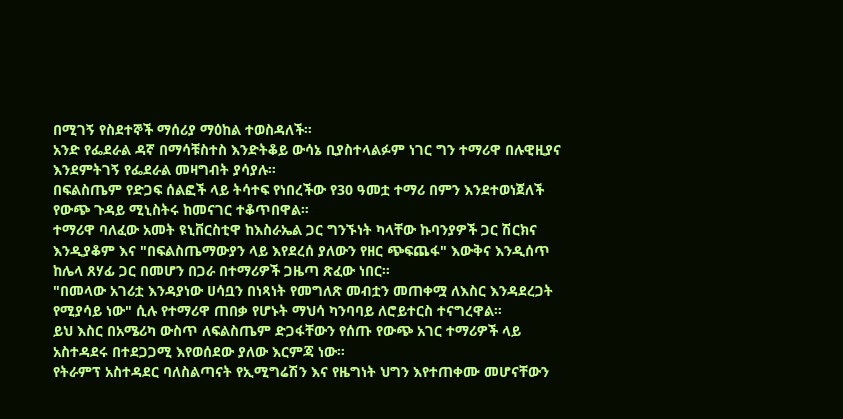በሚገኝ የስደተኞች ማሰሪያ ማዕከል ተወስዳለች።
አንድ የፌደራል ዳኛ በማሳቹስተስ እንድትቆይ ውሳኔ ቢያስተላልፉም ነገር ግን ተማሪዋ በሉዊዚያና እንደምትገኝ የፌደራል መዛግብት ያሳያሉ።
በፍልስጤም የድጋፍ ሰልፎች ላይ ትሳተፍ የነበረችው የ30 ዓመቷ ተማሪ በምን እንደተወነጀለች የውጭ ጉዳይ ሚኒስትሩ ከመናገር ተቆጥበዋል።
ተማሪዋ ባለፈው አመት ዩኒቨርስቲዋ ከእስራኤል ጋር ግንኙነት ካላቸው ኩባንያዎች ጋር ሽርክና እንዲያቆም እና "በፍልስጤማውያን ላይ እየደረሰ ያለውን የዘር ጭፍጨፋ" እውቅና እንዲሰጥ ከሌላ ጸሃፊ ጋር በመሆን በጋራ በተማሪዎች ጋዜጣ ጽፈው ነበር።
"በመላው አገሪቷ እንዳያነው ሀሳቧን በነጻነት የመግለጽ መብቷን መጠቀሟ ለእስር እንዳደረጋት የሚያሳይ ነው" ሲሉ የተማሪዋ ጠበቃ የሆኑት ማህሳ ካንባባይ ለሮይተርስ ተናግረዋል።
ይህ እስር በአሜሪካ ውስጥ ለፍልስጤም ድጋፋቸውን የሰጡ የውጭ አገር ተማሪዎች ላይ አስተዳደሩ በተደጋጋሚ እየወሰደው ያለው እርምጃ ነው።
የትራምፕ አስተዳደር ባለስልጣናት የኢሚግሬሽን እና የዜግነት ህግን እየተጠቀሙ መሆናቸውን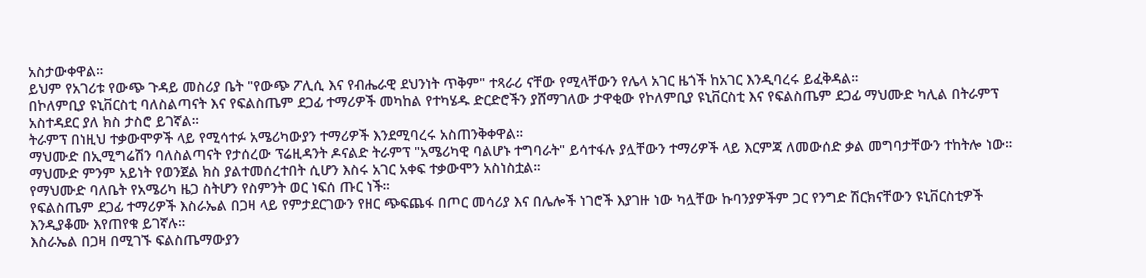አስታውቀዋል።
ይህም የአገሪቱ የውጭ ጉዳይ መስሪያ ቤት "የውጭ ፖሊሲ እና የብሔራዊ ደህንነት ጥቅም" ተጻራሪ ናቸው የሚላቸውን የሌላ አገር ዜጎች ከአገር እንዲባረሩ ይፈቅዳል።
በኮለምቢያ ዩኒቨርስቲ ባለስልጣናት እና የፍልስጤም ደጋፊ ተማሪዎች መካከል የተካሄዱ ድርድሮችን ያሸማገለው ታዋቂው የኮለምቢያ ዩኒቨርስቲ እና የፍልስጤም ደጋፊ ማህሙድ ካሊል በትራምፕ አስተዳደር ያለ ክስ ታስሮ ይገኛል።
ትራምፕ በነዚህ ተቃውሞዎች ላይ የሚሳተፉ አሜሪካውያን ተማሪዎች እንደሚባረሩ አስጠንቅቀዋል።
ማህሙድ በኢሚግሬሽን ባለስልጣናት የታሰረው ፕሬዚዳንት ዶናልድ ትራምፕ "አሜሪካዊ ባልሆኑ ተግባራት" ይሳተፋሉ ያሏቸውን ተማሪዎች ላይ እርምጃ ለመውሰድ ቃል መግባታቸውን ተከትሎ ነው።
ማህሙድ ምንም አይነት የወንጀል ክስ ያልተመሰረተበት ሲሆን እስሩ አገር አቀፍ ተቃውሞን አስነስቷል።
የማህሙድ ባለቤት የአሜሪካ ዜጋ ስትሆን የስምንት ወር ነፍሰ ጡር ነች።
የፍልስጤም ደጋፊ ተማሪዎች እስራኤል በጋዛ ላይ የምታደርገውን የዘር ጭፍጨፋ በጦር መሳሪያ እና በሌሎች ነገሮች እያገዙ ነው ካሏቸው ኩባንያዎችም ጋር የንግድ ሽርክናቸውን ዩኒቨርስቲዎች እንዲያቆሙ እየጠየቁ ይገኛሉ።
እስራኤል በጋዛ በሚገኙ ፍልስጤማውያን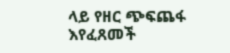ላይ የዘር ጭፍጨፋ እየፈጸመች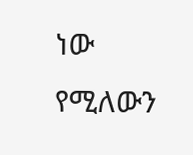ነው የሚለውን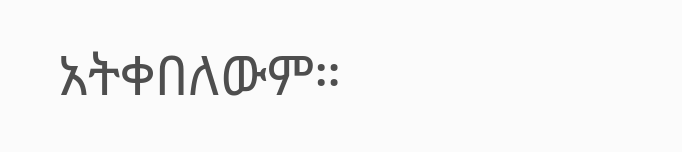አትቀበለውም።